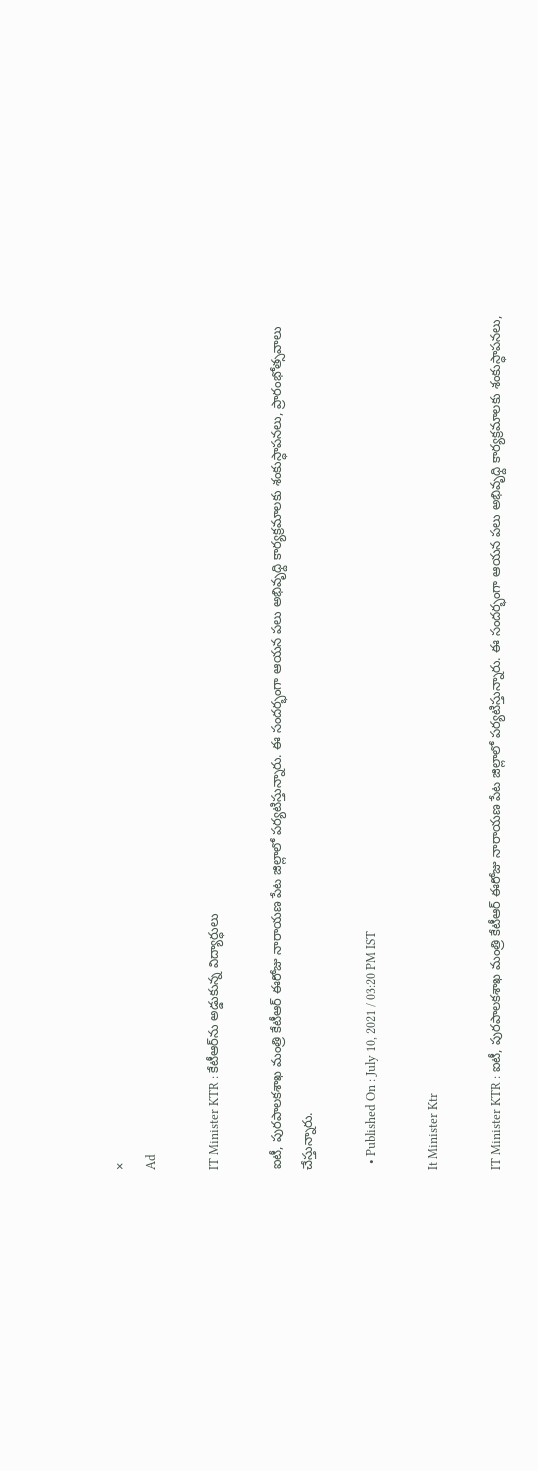×
Ad

IT Minister KTR : కేటీఆర్‌ను అడ్డుకున్న విద్యార్ధులు

ఐటీ, పురపాలకశాఖ మంత్రి కేటీఆర్ ఈరోజు నారాయణ పేట జిల్లాలో పర్యటిస్తున్నారు. ఈ సందర్భంగా ఆయన పలు అభివృధ్ది కార్యక్రమాలకు శంకుస్ధాపనలు, ప్రారంభోత్సవాలు చేస్తున్నారు.

  • Published On : July 10, 2021 / 03:20 PM IST

It Minister Ktr

IT Minister KTR : ఐటీ, పురపాలకశాఖ మంత్రి కేటీఆర్ ఈరోజు నారాయణ పేట జిల్లాలో పర్యటిస్తున్నారు. ఈ సందర్భంగా ఆయన పలు అభివృధ్ది కార్యక్రమాలకు శంకుస్ధాపనలు,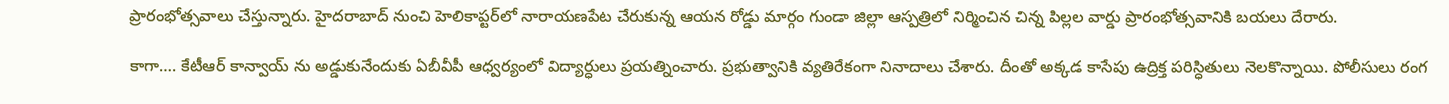ప్రారంభోత్సవాలు చేస్తున్నారు. హైదరాబాద్ నుంచి హెలికాప్టర్‌లో నారాయణపేట చేరుకున్న ఆయన రోడ్డు మార్గం గుండా జిల్లా ఆస్పత్రిలో నిర్మించిన చిన్న పిల్లల వార్డు ప్రారంభోత్సవానికి బయలు దేరారు.

కాగా…. కేటీఆర్ కాన్వాయ్ ను అడ్డుకునేందుకు ఏబీవీపీ ఆధ్వర్యంలో విద్యార్ధులు ప్రయత్నించారు. ప్రభుత్వానికి వ్యతిరేకంగా నినాదాలు చేశారు. దీంతో అక్కడ కాసేపు ఉద్రిక్త పరిస్ధితులు నెలకొన్నాయి. పోలీసులు రంగ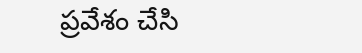ప్రవేశం చేసి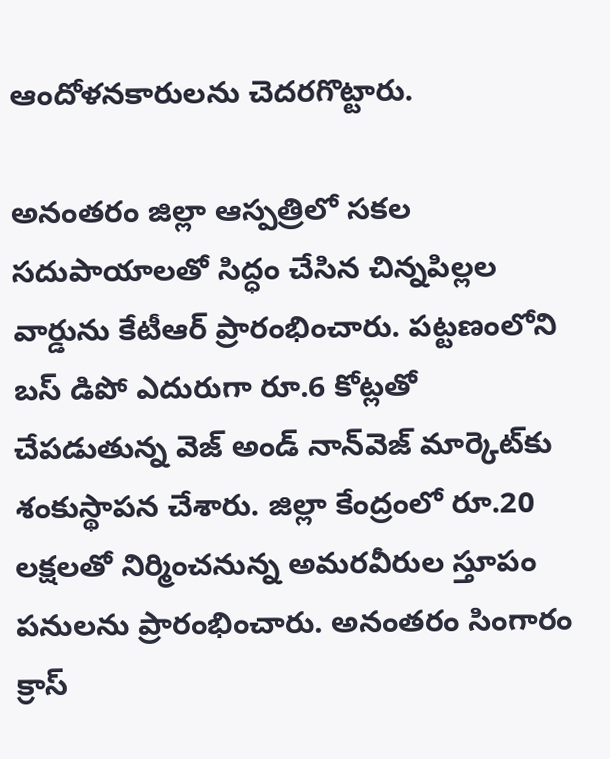ఆందోళనకారులను చెదరగొట్టారు.

అనంతరం జిల్లా ఆస్పత్రిలో సకల సదుపాయాలతో సిద్ధం చేసిన చిన్నపిల్లల వార్డును కేటీఆర్‌ ప్రారంభించారు. పట్టణంలోని బస్ డిపో ఎదురుగా రూ.6 కోట్లతో చేపడుతున్న వెజ్‌ అండ్‌ నాన్‌వెజ్‌ మార్కెట్‌కు శంకుస్థాపన చేశారు. జిల్లా కేంద్రంలో రూ.20 లక్షలతో నిర్మించనున్న అమరవీరుల స్తూపం పనులను ప్రారంభించారు. అనంతరం సింగారం క్రాస్‌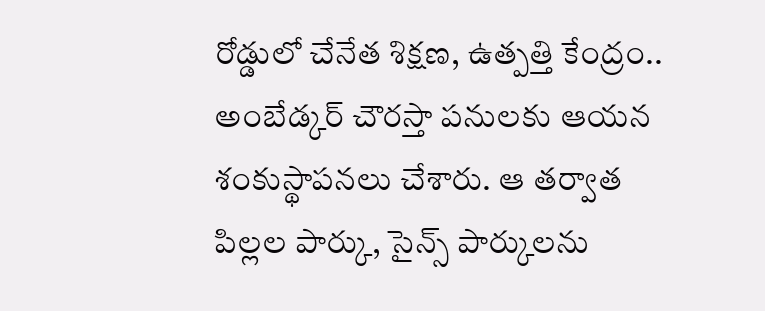రోడ్డులో చేనేత శిక్షణ, ఉత్పత్తి కేంద్రం.. అంబేడ్కర్ చౌరస్తా పనులకు ఆయన శంకుస్థాపనలు చేశారు. ఆ తర్వాత పిల్లల పార్కు, సైన్స్‌ పార్కులను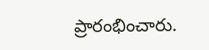ప్రారంభించారు.